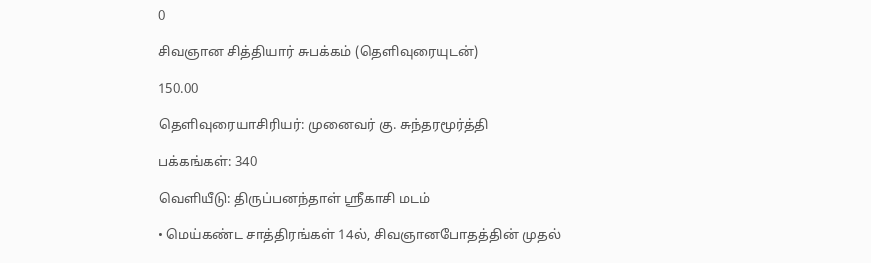0

சிவஞான சித்தியார் சுபக்கம் (தெளிவுரையுடன்)

150.00

தெளிவுரையாசிரியர்: முனைவர் கு. சுந்தரமூர்த்தி

பக்கங்கள்: 340

வெளியீடு: திருப்பனந்தாள் ஸ்ரீகாசி மடம்

• மெய்கண்ட சாத்திரங்கள் 14ல், சிவஞானபோதத்தின் முதல்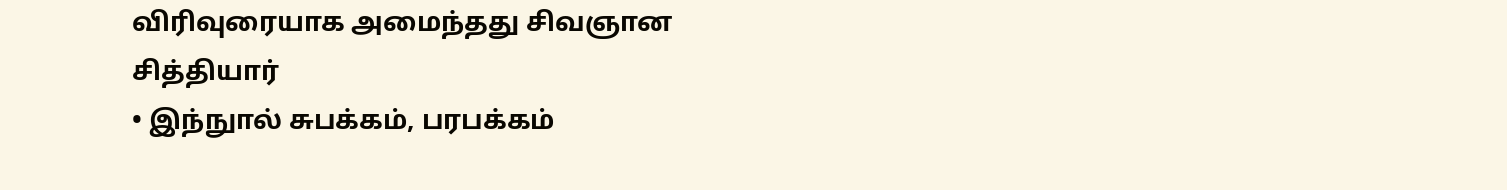விரிவுரையாக அமைந்தது சிவஞான சித்தியார்
• இந்நுால் சுபக்கம், பரபக்கம்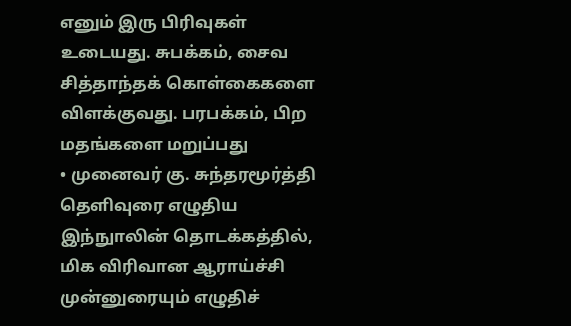எனும் இரு பிரிவுகள் உடையது. சுபக்கம், சைவ சித்தாந்தக் கொள்கைகளை விளக்குவது. பரபக்கம், பிற மதங்களை மறுப்பது
• முனைவர் கு. சுந்தரமூர்த்தி தெளிவுரை எழுதிய இந்நுாலின் தொடக்கத்தில், மிக விரிவான ஆராய்ச்சி முன்னுரையும் எழுதிச்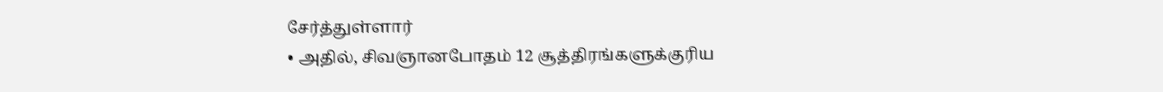சேர்த்துள்ளார்
• அதில், சிவஞானபோதம் 12 சூத்திரங்களுக்குரிய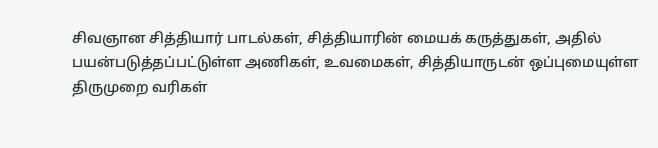சிவஞான சித்தியார் பாடல்கள், சித்தியாரின் மையக் கருத்துகள், அதில் பயன்படுத்தப்பட்டுள்ள அணிகள், உவமைகள், சித்தியாருடன் ஒப்புமையுள்ள திருமுறை வரிகள்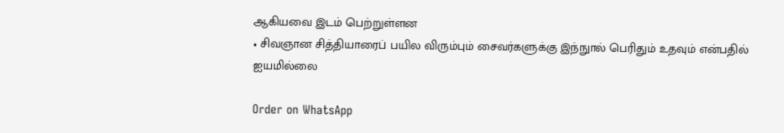ஆகியவை இடம் பெற்றுள்ளன
• சிவஞான சித்தியாரைப் பயில விரும்பும் சைவர்களுக்கு இந்நுால் பெரிதும் உதவும் என்பதில் ஐயமில்லை

Order on WhatsApp